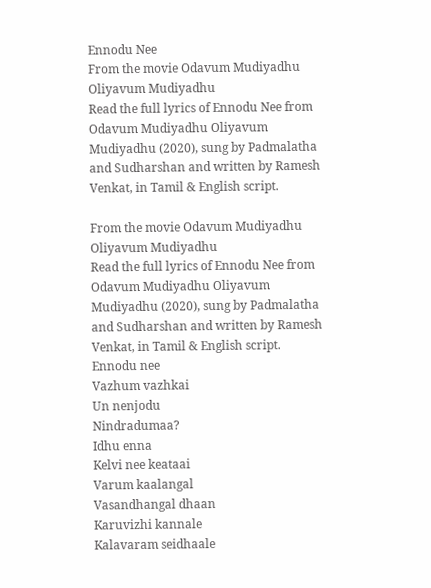Ennodu Nee
From the movie Odavum Mudiyadhu Oliyavum Mudiyadhu
Read the full lyrics of Ennodu Nee from Odavum Mudiyadhu Oliyavum Mudiyadhu (2020), sung by Padmalatha and Sudharshan and written by Ramesh Venkat, in Tamil & English script.

From the movie Odavum Mudiyadhu Oliyavum Mudiyadhu
Read the full lyrics of Ennodu Nee from Odavum Mudiyadhu Oliyavum Mudiyadhu (2020), sung by Padmalatha and Sudharshan and written by Ramesh Venkat, in Tamil & English script.
Ennodu nee
Vazhum vazhkai
Un nenjodu
Nindradumaa?
Idhu enna
Kelvi nee keataai
Varum kaalangal
Vasandhangal dhaan
Karuvizhi kannale
Kalavaram seidhaale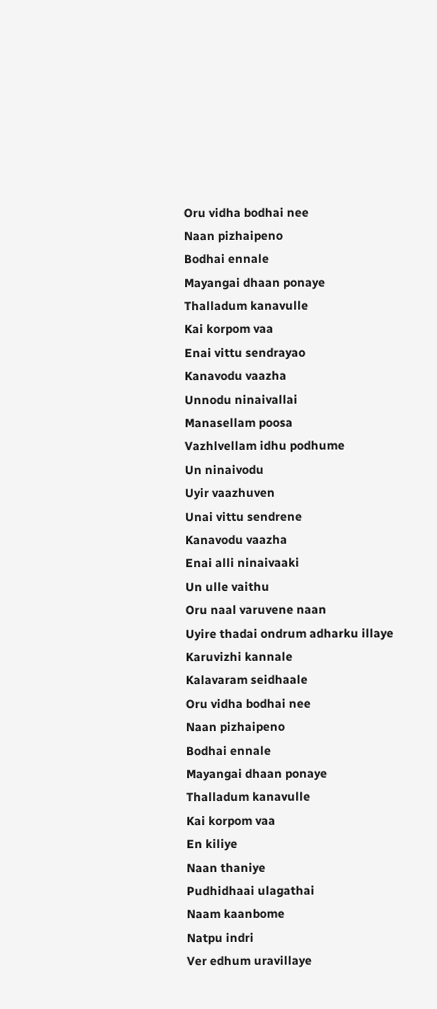Oru vidha bodhai nee
Naan pizhaipeno
Bodhai ennale
Mayangai dhaan ponaye
Thalladum kanavulle
Kai korpom vaa
Enai vittu sendrayao
Kanavodu vaazha
Unnodu ninaivallai
Manasellam poosa
Vazhlvellam idhu podhume
Un ninaivodu
Uyir vaazhuven
Unai vittu sendrene
Kanavodu vaazha
Enai alli ninaivaaki
Un ulle vaithu
Oru naal varuvene naan
Uyire thadai ondrum adharku illaye
Karuvizhi kannale
Kalavaram seidhaale
Oru vidha bodhai nee
Naan pizhaipeno
Bodhai ennale
Mayangai dhaan ponaye
Thalladum kanavulle
Kai korpom vaa
En kiliye
Naan thaniye
Pudhidhaai ulagathai
Naam kaanbome
Natpu indri
Ver edhum uravillaye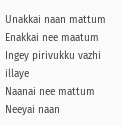Unakkai naan mattum
Enakkai nee maatum
Ingey pirivukku vazhi illaye
Naanai nee mattum
Neeyai naan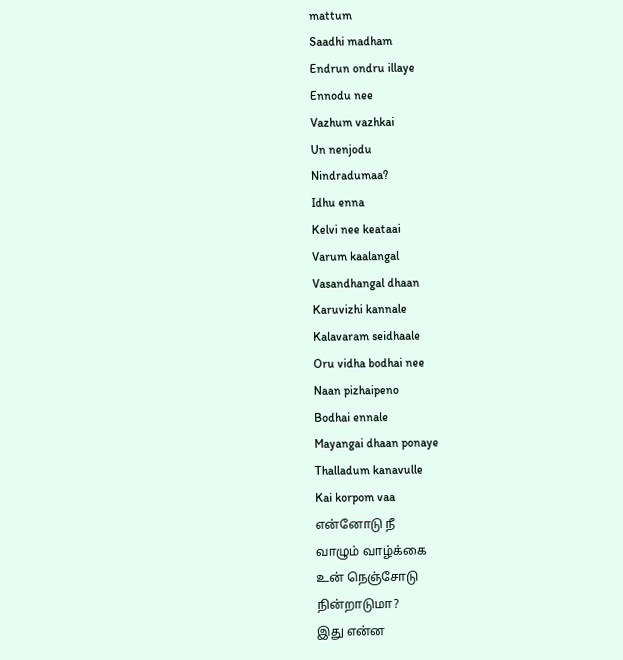mattum
Saadhi madham
Endrun ondru illaye
Ennodu nee
Vazhum vazhkai
Un nenjodu
Nindradumaa?
Idhu enna
Kelvi nee keataai
Varum kaalangal
Vasandhangal dhaan
Karuvizhi kannale
Kalavaram seidhaale
Oru vidha bodhai nee
Naan pizhaipeno
Bodhai ennale
Mayangai dhaan ponaye
Thalladum kanavulle
Kai korpom vaa
என்னோடு நீ
வாழும் வாழ்க்கை
உன் நெஞ்சோடு
நின்றாடுமா?
இது என்ன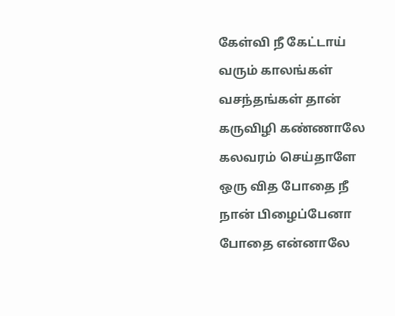கேள்வி நீ கேட்டாய்
வரும் காலங்கள்
வசந்தங்கள் தான்
கருவிழி கண்ணாலே
கலவரம் செய்தாளே
ஒரு வித போதை நீ
நான் பிழைப்பேனா
போதை என்னாலே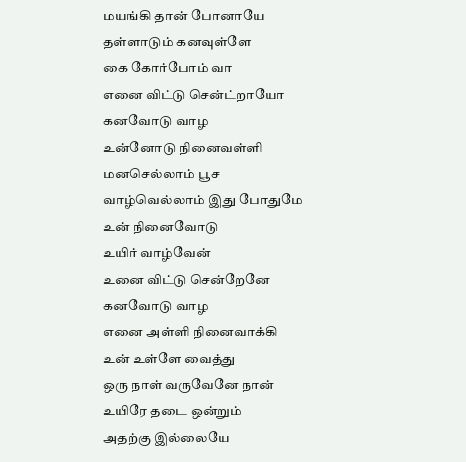மயங்கி தான் போனாயே
தள்ளாடும் கனவுள்ளே
கை கோர்போம் வா
எனை விட்டு சென்ட்றாயோ
கனவோடு வாழ
உன்னோடு நினைவள்ளி
மனசெல்லாம் பூச
வாழ்வெல்லாம் இது போதுமே
உன் நினைவோடு
உயிர் வாழ்வேன்
உனை விட்டு சென்றேனே
கனவோடு வாழ
எனை அள்ளி நினைவாக்கி
உன் உள்ளே வைத்து
ஒரு நாள் வருவேனே நான்
உயிரே தடை ஒன்றும்
அதற்கு இல்லையே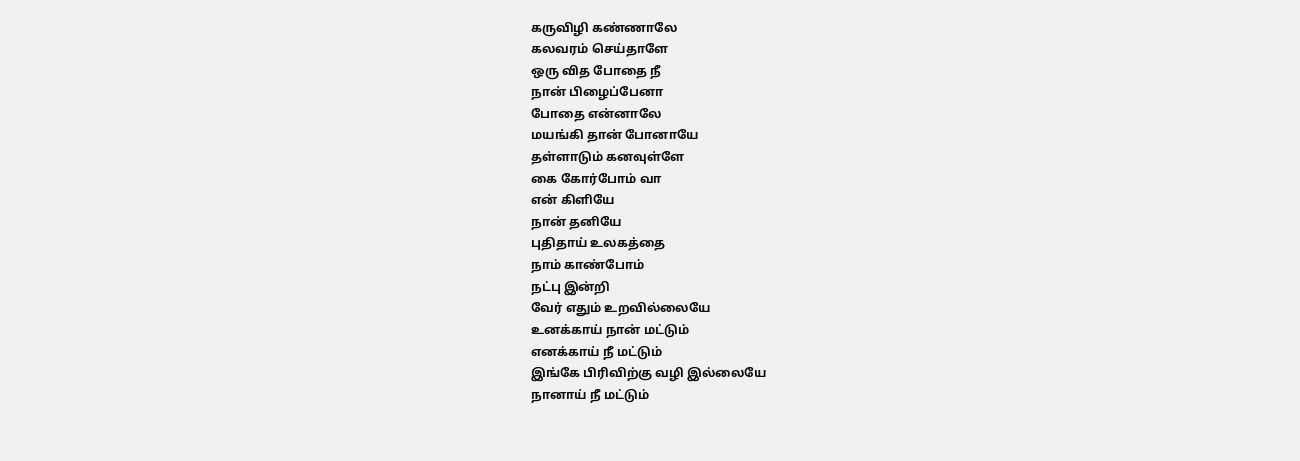கருவிழி கண்ணாலே
கலவரம் செய்தாளே
ஒரு வித போதை நீ
நான் பிழைப்பேனா
போதை என்னாலே
மயங்கி தான் போனாயே
தள்ளாடும் கனவுள்ளே
கை கோர்போம் வா
என் கிளியே
நான் தனியே
புதிதாய் உலகத்தை
நாம் காண்போம்
நட்பு இன்றி
வேர் எதும் உறவில்லையே
உனக்காய் நான் மட்டும்
எனக்காய் நீ மட்டும்
இங்கே பிரிவிற்கு வழி இல்லையே
நானாய் நீ மட்டும்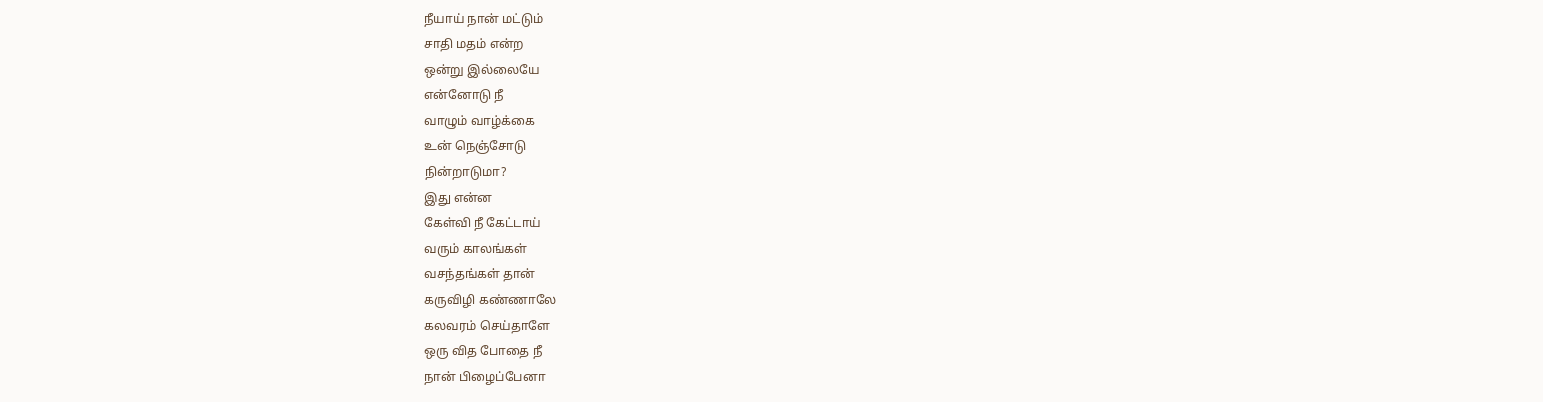நீயாய் நான் மட்டும்
சாதி மதம் என்ற
ஒன்று இல்லையே
என்னோடு நீ
வாழும் வாழ்க்கை
உன் நெஞ்சோடு
நின்றாடுமா?
இது என்ன
கேள்வி நீ கேட்டாய்
வரும் காலங்கள்
வசந்தங்கள் தான்
கருவிழி கண்ணாலே
கலவரம் செய்தாளே
ஒரு வித போதை நீ
நான் பிழைப்பேனா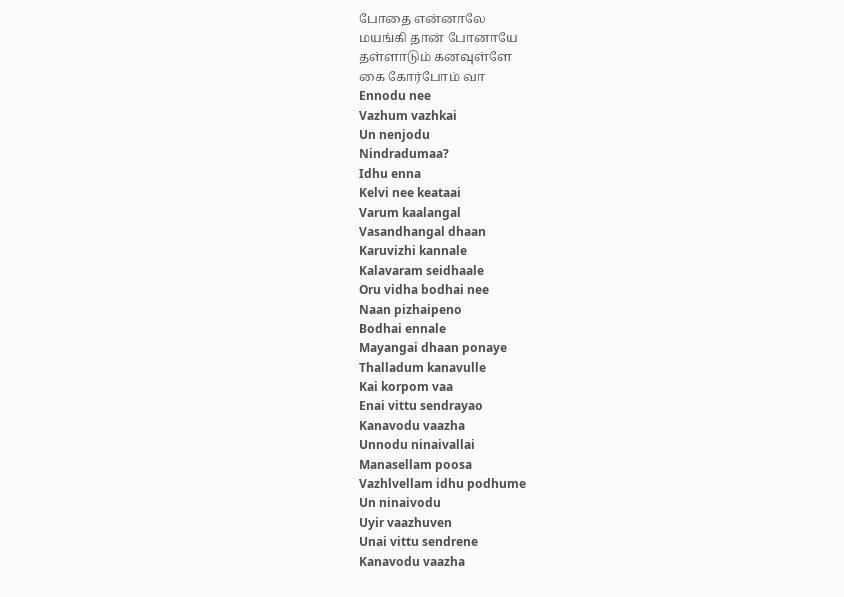போதை என்னாலே
மயங்கி தான் போனாயே
தள்ளாடும் கனவுள்ளே
கை கோர்போம் வா
Ennodu nee
Vazhum vazhkai
Un nenjodu
Nindradumaa?
Idhu enna
Kelvi nee keataai
Varum kaalangal
Vasandhangal dhaan
Karuvizhi kannale
Kalavaram seidhaale
Oru vidha bodhai nee
Naan pizhaipeno
Bodhai ennale
Mayangai dhaan ponaye
Thalladum kanavulle
Kai korpom vaa
Enai vittu sendrayao
Kanavodu vaazha
Unnodu ninaivallai
Manasellam poosa
Vazhlvellam idhu podhume
Un ninaivodu
Uyir vaazhuven
Unai vittu sendrene
Kanavodu vaazha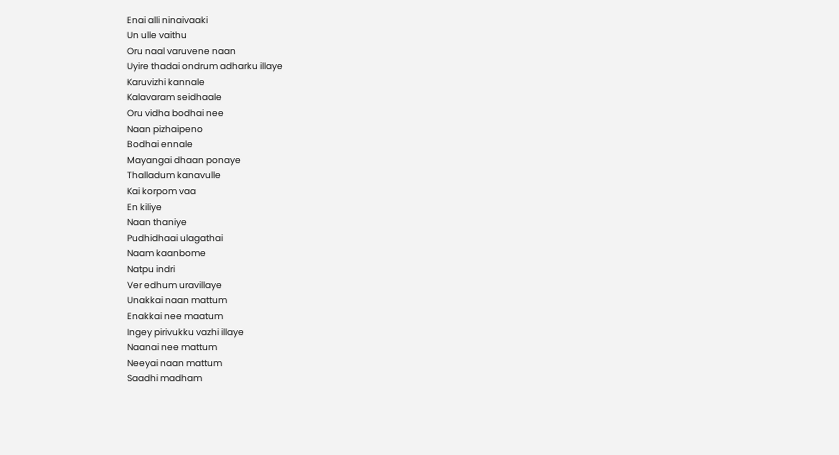Enai alli ninaivaaki
Un ulle vaithu
Oru naal varuvene naan
Uyire thadai ondrum adharku illaye
Karuvizhi kannale
Kalavaram seidhaale
Oru vidha bodhai nee
Naan pizhaipeno
Bodhai ennale
Mayangai dhaan ponaye
Thalladum kanavulle
Kai korpom vaa
En kiliye
Naan thaniye
Pudhidhaai ulagathai
Naam kaanbome
Natpu indri
Ver edhum uravillaye
Unakkai naan mattum
Enakkai nee maatum
Ingey pirivukku vazhi illaye
Naanai nee mattum
Neeyai naan mattum
Saadhi madham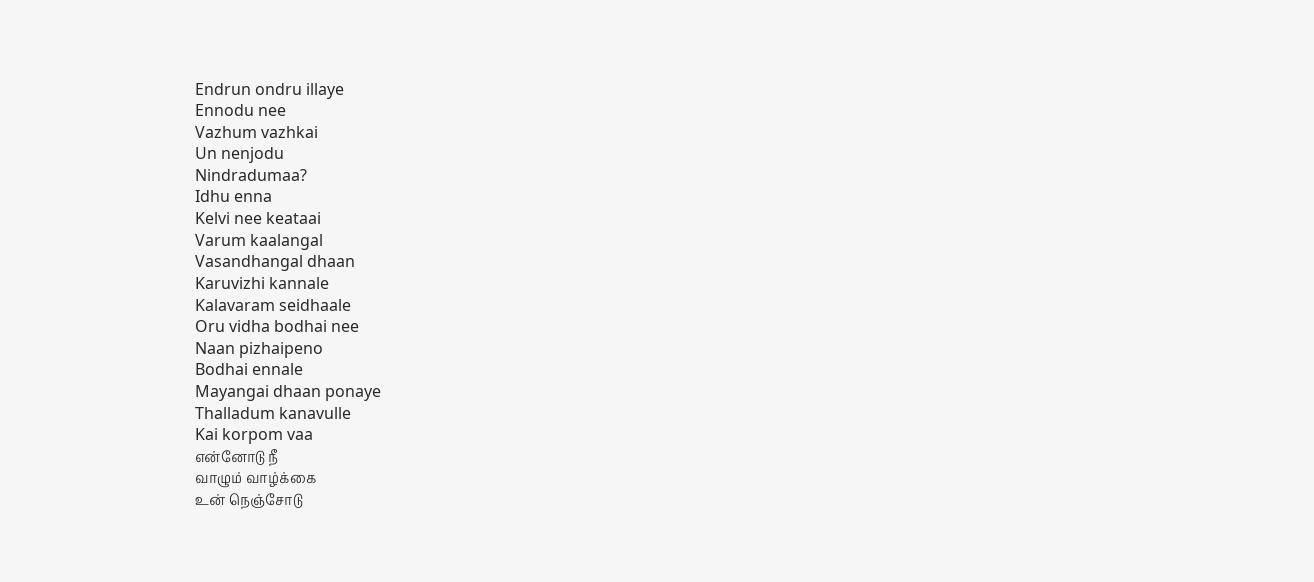Endrun ondru illaye
Ennodu nee
Vazhum vazhkai
Un nenjodu
Nindradumaa?
Idhu enna
Kelvi nee keataai
Varum kaalangal
Vasandhangal dhaan
Karuvizhi kannale
Kalavaram seidhaale
Oru vidha bodhai nee
Naan pizhaipeno
Bodhai ennale
Mayangai dhaan ponaye
Thalladum kanavulle
Kai korpom vaa
என்னோடு நீ
வாழும் வாழ்க்கை
உன் நெஞ்சோடு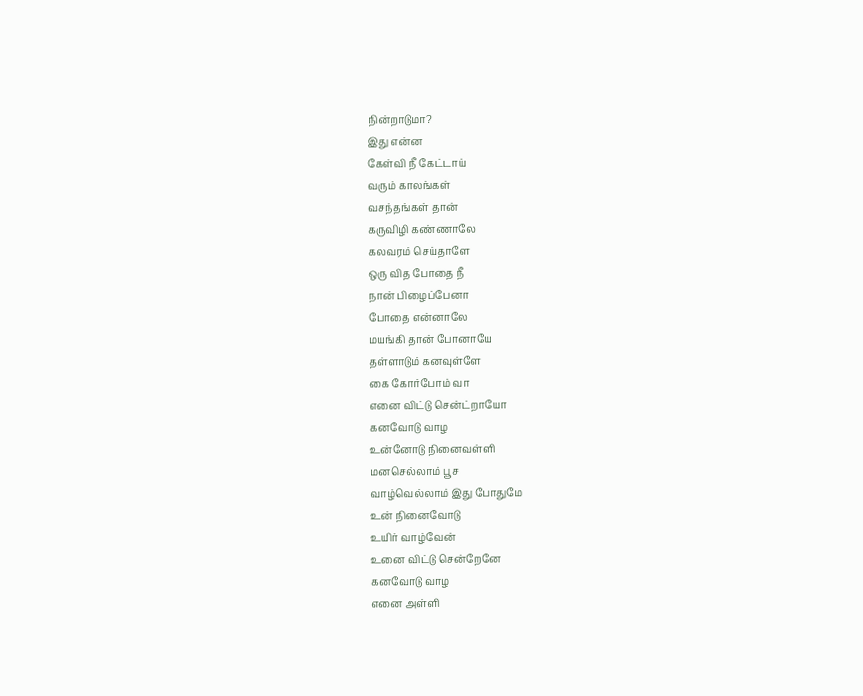நின்றாடுமா?
இது என்ன
கேள்வி நீ கேட்டாய்
வரும் காலங்கள்
வசந்தங்கள் தான்
கருவிழி கண்ணாலே
கலவரம் செய்தாளே
ஒரு வித போதை நீ
நான் பிழைப்பேனா
போதை என்னாலே
மயங்கி தான் போனாயே
தள்ளாடும் கனவுள்ளே
கை கோர்போம் வா
எனை விட்டு சென்ட்றாயோ
கனவோடு வாழ
உன்னோடு நினைவள்ளி
மனசெல்லாம் பூச
வாழ்வெல்லாம் இது போதுமே
உன் நினைவோடு
உயிர் வாழ்வேன்
உனை விட்டு சென்றேனே
கனவோடு வாழ
எனை அள்ளி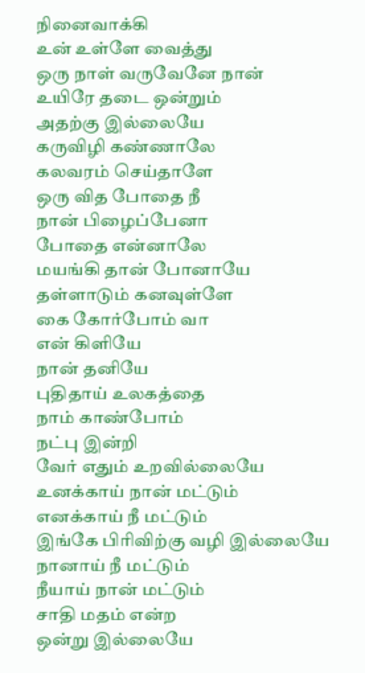நினைவாக்கி
உன் உள்ளே வைத்து
ஒரு நாள் வருவேனே நான்
உயிரே தடை ஒன்றும்
அதற்கு இல்லையே
கருவிழி கண்ணாலே
கலவரம் செய்தாளே
ஒரு வித போதை நீ
நான் பிழைப்பேனா
போதை என்னாலே
மயங்கி தான் போனாயே
தள்ளாடும் கனவுள்ளே
கை கோர்போம் வா
என் கிளியே
நான் தனியே
புதிதாய் உலகத்தை
நாம் காண்போம்
நட்பு இன்றி
வேர் எதும் உறவில்லையே
உனக்காய் நான் மட்டும்
எனக்காய் நீ மட்டும்
இங்கே பிரிவிற்கு வழி இல்லையே
நானாய் நீ மட்டும்
நீயாய் நான் மட்டும்
சாதி மதம் என்ற
ஒன்று இல்லையே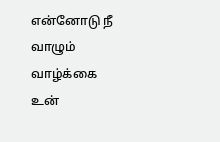என்னோடு நீ
வாழும் வாழ்க்கை
உன்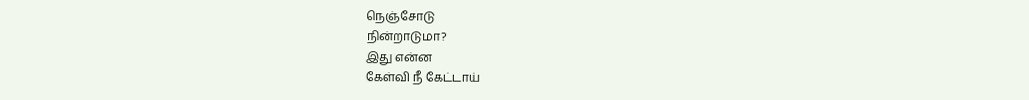நெஞ்சோடு
நின்றாடுமா?
இது என்ன
கேள்வி நீ கேட்டாய்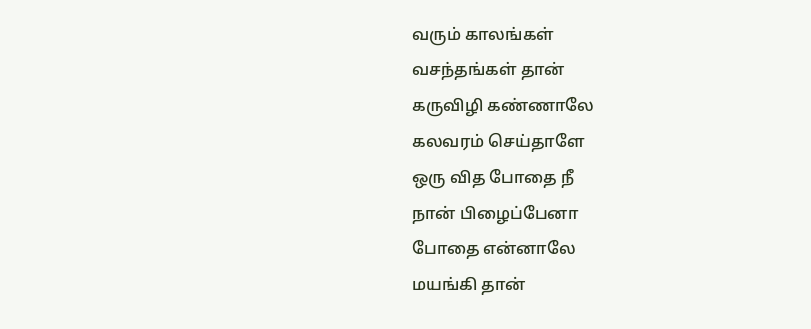வரும் காலங்கள்
வசந்தங்கள் தான்
கருவிழி கண்ணாலே
கலவரம் செய்தாளே
ஒரு வித போதை நீ
நான் பிழைப்பேனா
போதை என்னாலே
மயங்கி தான்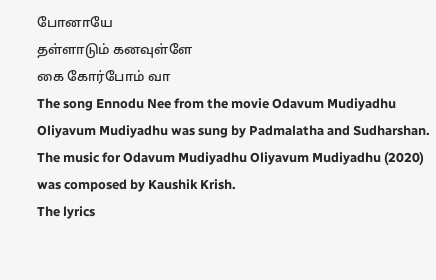போனாயே
தள்ளாடும் கனவுள்ளே
கை கோர்போம் வா
The song Ennodu Nee from the movie Odavum Mudiyadhu Oliyavum Mudiyadhu was sung by Padmalatha and Sudharshan.
The music for Odavum Mudiyadhu Oliyavum Mudiyadhu (2020) was composed by Kaushik Krish.
The lyrics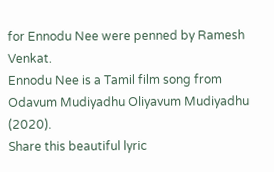for Ennodu Nee were penned by Ramesh Venkat.
Ennodu Nee is a Tamil film song from Odavum Mudiyadhu Oliyavum Mudiyadhu (2020).
Share this beautiful lyric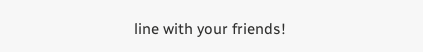line with your friends!